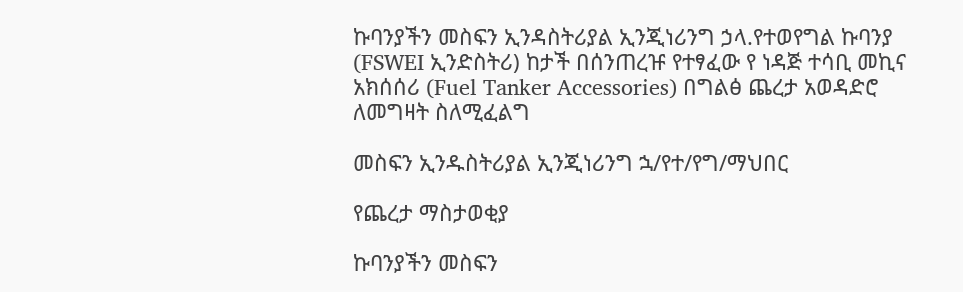ኩባንያችን መስፍን ኢንዳስትሪያል ኢንጂነሪንግ ኃላ.የተወየግል ኩባንያ (FSWEI ኢንድስትሪ) ከታች በሰንጠረዡ የተፃፈው የ ነዳጅ ተሳቢ መኪና አክሰሰሪ (Fuel Tanker Accessories) በግልፅ ጨረታ አወዳድሮ ለመግዛት ስለሚፈልግ

መስፍን ኢንዱስትሪያል ኢንጂነሪንግ ኋ/የተ/የግ/ማህበር

የጨረታ ማስታወቂያ

ኩባንያችን መስፍን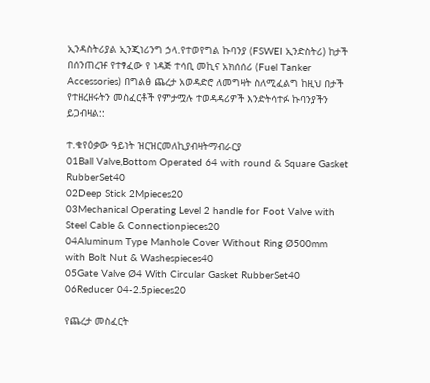ኢንዳስትሪያል ኢንጂነሪንግ ኃላ.የተወየግል ኩባንያ (FSWEI ኢንድስትሪ) ከታች በሰንጠረዡ የተፃፈው የ ነዳጅ ተሳቢ መኪና አክሰሰሪ (Fuel Tanker Accessories) በግልፅ ጨረታ አወዳድሮ ለመግዛት ስለሚፈልግ ከዚህ በታች የተዘረዘሩትን መስፈርቶች የምታሟሉ ተወዳዳሪዎች እንድትሳተፉ ኩባንያችን ይጋብዛል::

ተ.ቁየዕቃው ዓይነት ዝርዝርመለኪያብዛትማብራርያ
01Ball Valve,Bottom Operated 64 with round & Square Gasket RubberSet40
02Deep Stick 2Mpieces20
03Mechanical Operating Level 2 handle for Foot Valve with Steel Cable & Connectionpieces20
04Aluminum Type Manhole Cover Without Ring Ø500mm with Bolt Nut & Washespieces40
05Gate Valve Ø4 With Circular Gasket RubberSet40
06Reducer 04-2.5pieces20

የጨረታ መስፈርት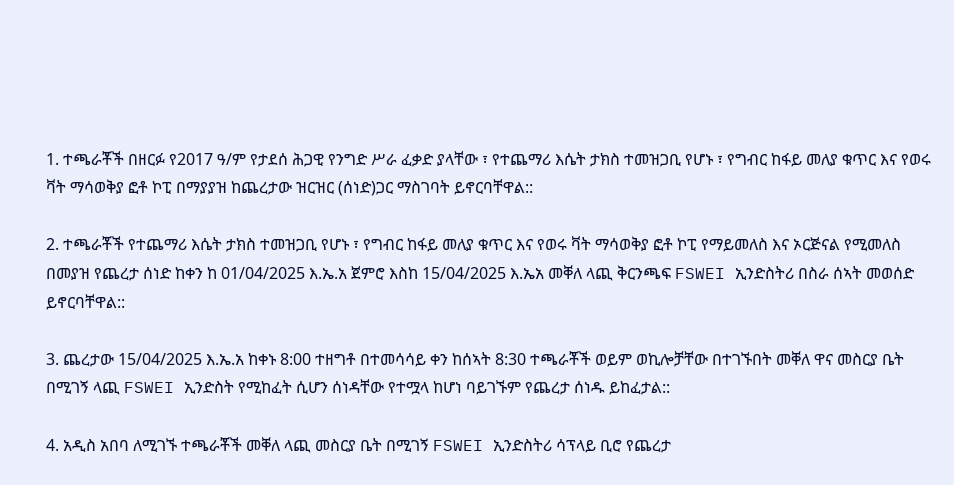1. ተጫራቾች በዘርፉ የ2017 ዓ/ም የታደሰ ሕጋዊ የንግድ ሥራ ፈቃድ ያላቸው ፣ የተጨማሪ እሴት ታክስ ተመዝጋቢ የሆኑ ፣ የግብር ከፋይ መለያ ቁጥር እና የወሩ ቫት ማሳወቅያ ፎቶ ኮፒ በማያያዝ ከጨረታው ዝርዝር (ሰነድ)ጋር ማስገባት ይኖርባቸዋል::

2. ተጫራቾች የተጨማሪ እሴት ታክስ ተመዝጋቢ የሆኑ ፣ የግብር ከፋይ መለያ ቁጥር እና የወሩ ቫት ማሳወቅያ ፎቶ ኮፒ የማይመለስ እና ኦርጅናል የሚመለስ በመያዝ የጨረታ ሰነድ ከቀን ከ 01/04/2025 እ.ኤ.አ ጀምሮ እስከ 15/04/2025 እ.ኤአ መቐለ ላጪ ቅርንጫፍ FSWEI ኢንድስትሪ በስራ ሰኣት መወሰድ ይኖርባቸዋል::

3. ጨረታው 15/04/2025 እ.ኤ.አ ከቀኑ 8:00 ተዘግቶ በተመሳሳይ ቀን ከሰኣት 8:30 ተጫራቾች ወይም ወኪሎቻቸው በተገኙበት መቐለ ዋና መስርያ ቤት በሚገኝ ላጪ FSWEI ኢንድስት የሚከፈት ሲሆን ሰነዳቸው የተሟላ ከሆነ ባይገኙም የጨረታ ሰነዱ ይከፈታል::

4. አዲስ አበባ ለሚገኙ ተጫራቾች መቐለ ላጪ መስርያ ቤት በሚገኝ FSWEI ኢንድስትሪ ሳፕላይ ቢሮ የጨረታ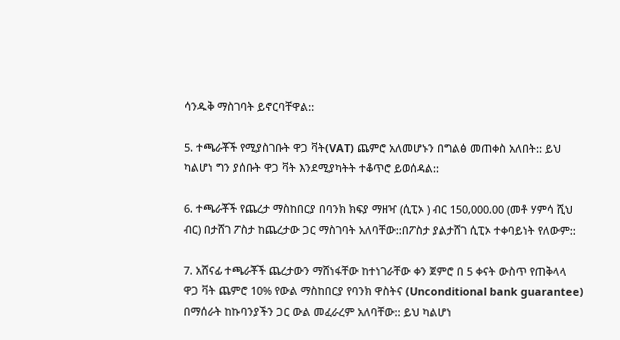ሳንዱቅ ማስገባት ይኖርባቸዋል::

5. ተጫራቾች የሚያስገቡት ዋጋ ቫት(VAT) ጨምሮ አለመሆኑን በግልፅ መጠቀስ አለበት:: ይህ ካልሆነ ግን ያሰቡት ዋጋ ቫት እንደሚያካትት ተቆጥሮ ይወሰዳል::

6. ተጫራቾች የጨረታ ማስከበርያ በባንክ ክፍያ ማዘዣ (ሲፒኦ ) ብር 150,000.00 (መቶ ሃምሳ ሺህ ብር) በታሸገ ፖስታ ከጨረታው ጋር ማስገባት አለባቸው::በፖስታ ያልታሸገ ሲፒኦ ተቀባይነት የለውም::

7. አሸናፊ ተጫራቾች ጨረታውን ማሸነፋቸው ከተነገራቸው ቀን ጀምሮ በ 5 ቀናት ውስጥ የጠቅላላ ዋጋ ቫት ጨምሮ 10% የውል ማስከበርያ የባንክ ዋስትና (Unconditional bank guarantee) በማሰራት ከኩባንያችን ጋር ውል መፈራረም አለባቸው:: ይህ ካልሆነ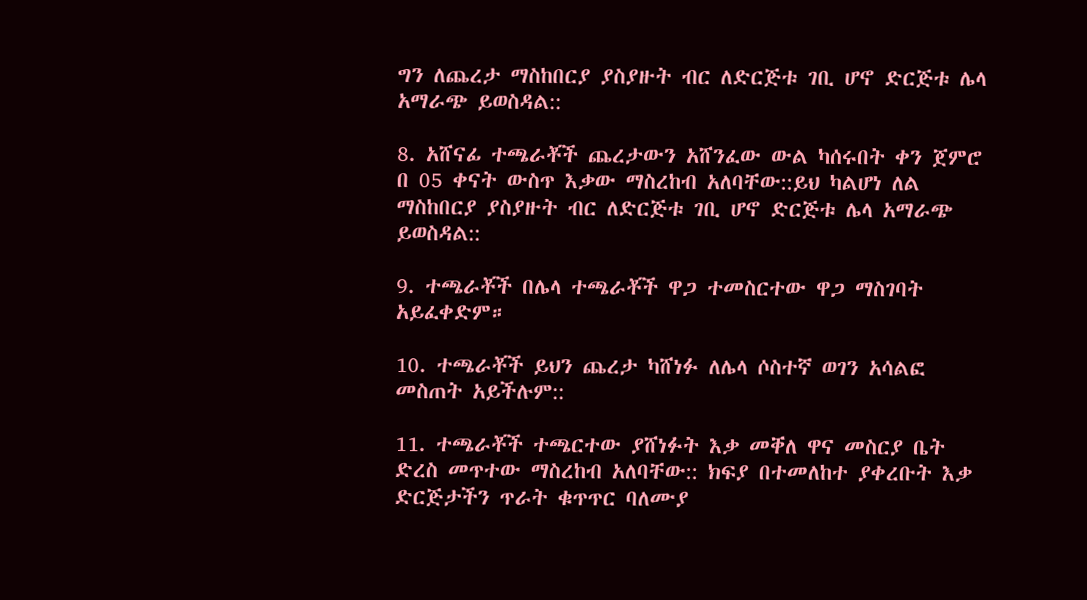ግን ለጨረታ ማስከበርያ ያስያዙት ብር ለድርጅቱ ገቢ ሆኖ ድርጅቱ ሌላ አማራጭ ይወስዳል::

8. አሸናፊ ተጫራቾች ጨረታውን አሸንፈው ውል ካሰሩበት ቀን ጀምሮ በ 05 ቀናት ውስጥ እቃው ማስረከብ አለባቸው::ይህ ካልሆነ ለል ማስከበርያ ያስያዙት ብር ለድርጅቱ ገቢ ሆኖ ድርጅቱ ሌላ አማራጭ ይወስዳል::

9. ተጫራቾች በሌላ ተጫራቾች ዋጋ ተመስርተው ዋጋ ማስገባት አይፈቀድም።

10. ተጫራቾች ይህን ጨረታ ካሸነፉ ለሌላ ሶስተኛ ወገን አሳልፎ መስጠት አይችሉም::

11. ተጫራቾች ተጫርተው ያሸነፉት እቃ መቐለ ዋና መስርያ ቤት ድረስ መጥተው ማስረከብ አለባቸው:: ክፍያ በተመለከተ ያቀረቡት እቃ ድርጅታችን ጥራት ቁጥጥር ባለሙያ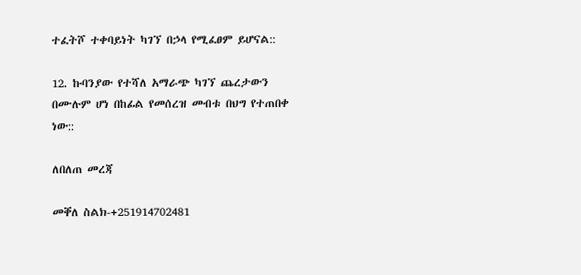ተፈትሾ ተቀባይነት ካገኘ በኃላ የሚፈፀም ይሆናል::

12. ኩባንያው የተሻለ አማራጭ ካገኘ ጨረታውን በሙሉም ሆነ በከፊል የመሰረዝ መብቱ በህግ የተጠበቀ ነው::

ለበለጠ መረጃ

መቐለ ስልክ-+251914702481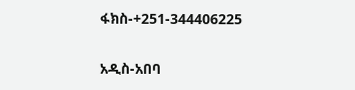ፋክስ-+251-344406225

አዲስ-አበባ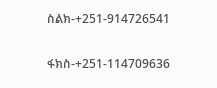ስልክ-+251-914726541

ፋክስ-+251-114709636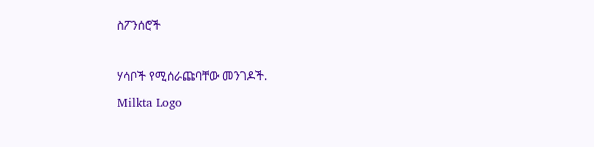ስፖንሰሮች

ሃሳቦች የሚሰራጩባቸው መንገዶች.
Milkta Logo